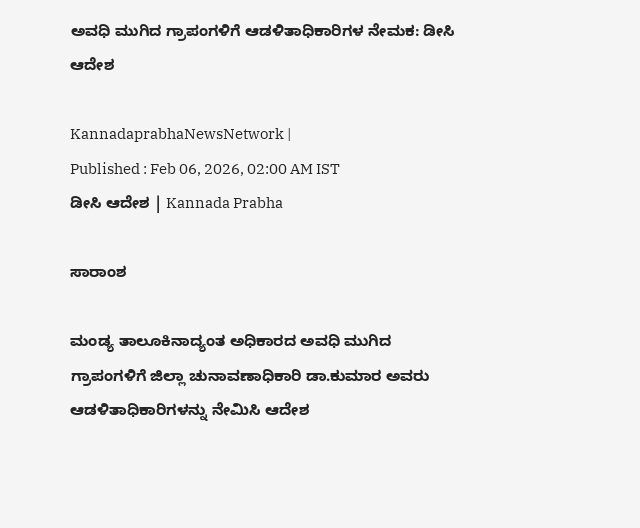ಅವಧಿ ಮುಗಿದ ಗ್ರಾಪಂಗಳಿಗೆ ಆಡಳಿತಾಧಿಕಾರಿಗಳ ನೇಮಕ: ಡೀಸಿ ಆದೇಶ

KannadaprabhaNewsNetwork |
Published : Feb 06, 2026, 02:00 AM IST
ಡೀಸಿ ಆದೇಶ | Kannada Prabha

ಸಾರಾಂಶ

ಮಂಡ್ಯ ತಾಲೂಕಿನಾದ್ಯಂತ ಅಧಿಕಾರದ ಅವಧಿ ಮುಗಿದ ಗ್ರಾಪಂಗಳಿಗೆ ಜಿಲ್ಲಾ ಚುನಾವಣಾಧಿಕಾರಿ ಡಾ.ಕುಮಾರ ಅವರು ಆಡಳಿತಾಧಿಕಾರಿಗಳನ್ನು ನೇಮಿಸಿ ಆದೇಶ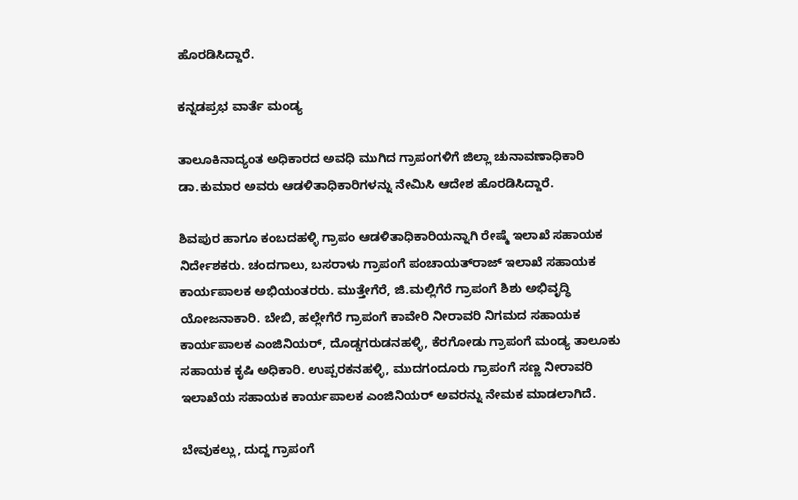ಹೊರಡಿಸಿದ್ದಾರೆ.

ಕನ್ನಡಪ್ರಭ ವಾರ್ತೆ ಮಂಡ್ಯ

ತಾಲೂಕಿನಾದ್ಯಂತ ಅಧಿಕಾರದ ಅವಧಿ ಮುಗಿದ ಗ್ರಾಪಂಗಳಿಗೆ ಜಿಲ್ಲಾ ಚುನಾವಣಾಧಿಕಾರಿ ಡಾ.ಕುಮಾರ ಅವರು ಆಡಳಿತಾಧಿಕಾರಿಗಳನ್ನು ನೇಮಿಸಿ ಆದೇಶ ಹೊರಡಿಸಿದ್ದಾರೆ.

ಶಿವಪುರ ಹಾಗೂ ಕಂಬದಹಳ್ಳಿ ಗ್ರಾಪಂ ಆಡಳಿತಾಧಿಕಾರಿಯನ್ನಾಗಿ ರೇಷ್ಮೆ ಇಲಾಖೆ ಸಹಾಯಕ ನಿರ್ದೇಶಕರು. ಚಂದಗಾಲು, ಬಸರಾಳು ಗ್ರಾಪಂಗೆ ಪಂಚಾಯತ್‌ರಾಜ್ ಇಲಾಖೆ ಸಹಾಯಕ ಕಾರ್ಯಪಾಲಕ ಅಭಿಯಂತರರು. ಮುತ್ತೇಗೆರೆ, ಜಿ.ಮಲ್ಲಿಗೆರೆ ಗ್ರಾಪಂಗೆ ಶಿಶು ಅಭಿವೃದ್ಧಿ ಯೋಜನಾಕಾರಿ. ಬೇಬಿ, ಹಲ್ಲೇಗೆರೆ ಗ್ರಾಪಂಗೆ ಕಾವೇರಿ ನೀರಾವರಿ ನಿಗಮದ ಸಹಾಯಕ ಕಾರ್ಯಪಾಲಕ ಎಂಜಿನಿಯರ್, ದೊಡ್ಡಗರುಡನಹಳ್ಳಿ, ಕೆರಗೋಡು ಗ್ರಾಪಂಗೆ ಮಂಡ್ಯ ತಾಲೂಕು ಸಹಾಯಕ ಕೃಷಿ ಅಧಿಕಾರಿ. ಉಪ್ಪರಕನಹಳ್ಳಿ, ಮುದಗಂದೂರು ಗ್ರಾಪಂಗೆ ಸಣ್ಣ ನೀರಾವರಿ ಇಲಾಖೆಯ ಸಹಾಯಕ ಕಾರ್ಯಪಾಲಕ ಎಂಜಿನಿಯರ್ ಅವರನ್ನು ನೇಮಕ ಮಾಡಲಾಗಿದೆ.

ಬೇವುಕಲ್ಲು, ದುದ್ದ ಗ್ರಾಪಂಗೆ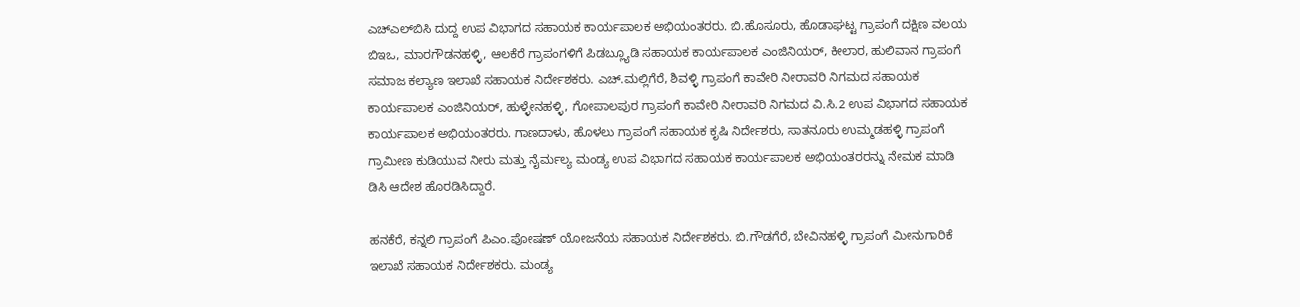ಎಚ್‌ಎಲ್‌ಬಿಸಿ ದುದ್ದ ಉಪ ವಿಭಾಗದ ಸಹಾಯಕ ಕಾರ್ಯಪಾಲಕ ಅಭಿಯಂತರರು. ಬಿ.ಹೊಸೂರು, ಹೊಡಾಘಟ್ಟ ಗ್ರಾಪಂಗೆ ದಕ್ಷಿಣ ವಲಯ ಬಿಇಒ, ಮಾರಗೌಡನಹಳ್ಳಿ, ಆಲಕೆರೆ ಗ್ರಾಪಂಗಳಿಗೆ ಪಿಡಬ್ಲ್ಯೂಡಿ ಸಹಾಯಕ ಕಾರ್ಯಪಾಲಕ ಎಂಜಿನಿಯರ್, ಕೀಲಾರ, ಹುಲಿವಾನ ಗ್ರಾಪಂಗೆ ಸಮಾಜ ಕಲ್ಯಾಣ ಇಲಾಖೆ ಸಹಾಯಕ ನಿರ್ದೇಶಕರು. ಎಚ್.ಮಲ್ಲಿಗೆರೆ, ಶಿವಳ್ಳಿ ಗ್ರಾಪಂಗೆ ಕಾವೇರಿ ನೀರಾವರಿ ನಿಗಮದ ಸಹಾಯಕ ಕಾರ್ಯಪಾಲಕ ಎಂಜಿನಿಯರ್, ಹುಳ್ಳೇನಹಳ್ಳಿ, ಗೋಪಾಲಪುರ ಗ್ರಾಪಂಗೆ ಕಾವೇರಿ ನೀರಾವರಿ ನಿಗಮದ ವಿ.ಸಿ.2 ಉಪ ವಿಭಾಗದ ಸಹಾಯಕ ಕಾರ್ಯಪಾಲಕ ಅಭಿಯಂತರರು. ಗಾಣದಾಳು, ಹೊಳಲು ಗ್ರಾಪಂಗೆ ಸಹಾಯಕ ಕೃಷಿ ನಿರ್ದೇಶರು, ಸಾತನೂರು ಉಮ್ಮಡಹಳ್ಳಿ ಗ್ರಾಪಂಗೆ ಗ್ರಾಮೀಣ ಕುಡಿಯುವ ನೀರು ಮತ್ತು ನೈರ್ಮಲ್ಯ ಮಂಡ್ಯ ಉಪ ವಿಭಾಗದ ಸಹಾಯಕ ಕಾರ್ಯಪಾಲಕ ಅಭಿಯಂತರರನ್ನು ನೇಮಕ ಮಾಡಿ ಡಿಸಿ ಆದೇಶ ಹೊರಡಿಸಿದ್ದಾರೆ.

ಹನಕೆರೆ, ಕನ್ನಲಿ ಗ್ರಾಪಂಗೆ ಪಿಎಂ.ಪೋಷಣ್ ಯೋಜನೆಯ ಸಹಾಯಕ ನಿರ್ದೇಶಕರು. ಬಿ.ಗೌಡಗೆರೆ, ಬೇವಿನಹಳ್ಳಿ ಗ್ರಾಪಂಗೆ ಮೀನುಗಾರಿಕೆ ಇಲಾಖೆ ಸಹಾಯಕ ನಿರ್ದೇಶಕರು. ಮಂಡ್ಯ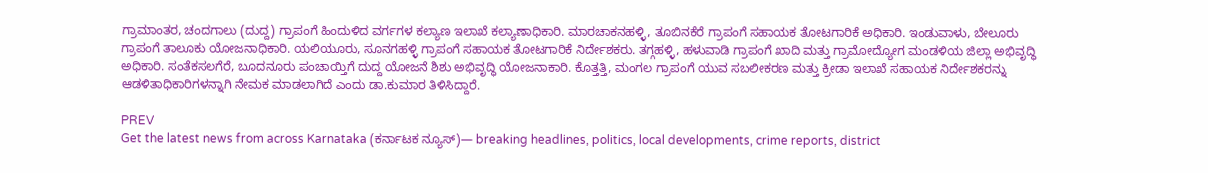ಗ್ರಾಮಾಂತರ, ಚಂದಗಾಲು (ದುದ್ದ) ಗ್ರಾಪಂಗೆ ಹಿಂದುಳಿದ ವರ್ಗಗಳ ಕಲ್ಯಾಣ ಇಲಾಖೆ ಕಲ್ಯಾಣಾಧಿಕಾರಿ. ಮಾರಚಾಕನಹಳ್ಳಿ, ತೂಬಿನಕೆರೆ ಗ್ರಾಪಂಗೆ ಸಹಾಯಕ ತೋಟಗಾರಿಕೆ ಅಧಿಕಾರಿ. ಇಂಡುವಾಳು, ಬೇಲೂರು ಗ್ರಾಪಂಗೆ ತಾಲೂಕು ಯೋಜನಾಧಿಕಾರಿ. ಯಲಿಯೂರು, ಸೂನಗಹಳ್ಳಿ ಗ್ರಾಪಂಗೆ ಸಹಾಯಕ ತೋಟಗಾರಿಕೆ ನಿರ್ದೇಶಕರು. ತಗ್ಗಹಳ್ಳಿ, ಹಳುವಾಡಿ ಗ್ರಾಪಂಗೆ ಖಾದಿ ಮತ್ತು ಗ್ರಾಮೋದ್ಯೋಗ ಮಂಡಳಿಯ ಜಿಲ್ಲಾ ಅಭಿವೃದ್ಧಿ ಅಧಿಕಾರಿ. ಸಂತೆಕಸಲಗೆರೆ, ಬೂದನೂರು ಪಂಚಾಯ್ತಿಗೆ ದುದ್ದ ಯೋಜನೆ ಶಿಶು ಅಭಿವೃದ್ಧಿ ಯೋಜನಾಕಾರಿ. ಕೊತ್ತತ್ತಿ, ಮಂಗಲ ಗ್ರಾಪಂಗೆ ಯುವ ಸಬಲೀಕರಣ ಮತ್ತು ಕ್ರೀಡಾ ಇಲಾಖೆ ಸಹಾಯಕ ನಿರ್ದೇಶಕರನ್ನು ಆಡಳಿತಾಧಿಕಾರಿಗಳನ್ನಾಗಿ ನೇಮಕ ಮಾಡಲಾಗಿದೆ ಎಂದು ಡಾ.ಕುಮಾರ ತಿಳಿಸಿದ್ದಾರೆ.

PREV
Get the latest news from across Karnataka (ಕರ್ನಾಟಕ ನ್ಯೂಸ್)— breaking headlines, politics, local developments, crime reports, district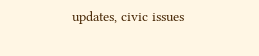updates, civic issues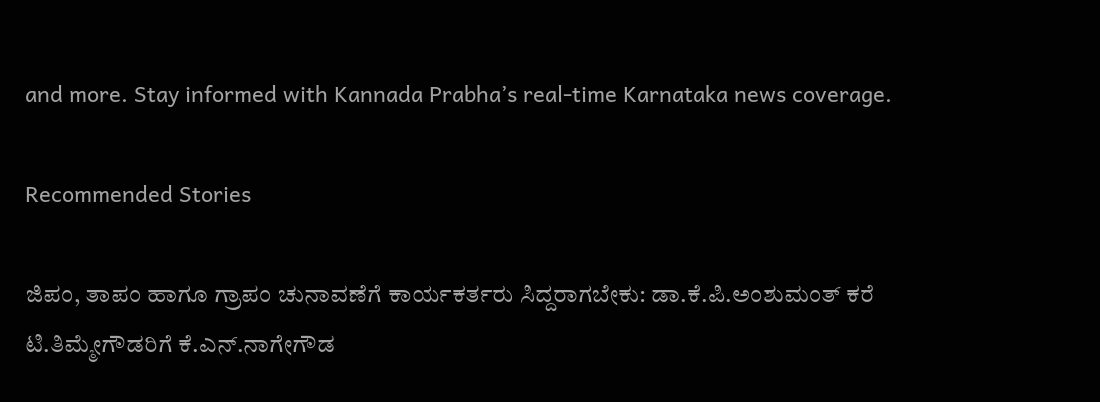and more. Stay informed with Kannada Prabha’s real‑time Karnataka news coverage.

Recommended Stories

ಜಿಪಂ, ತಾಪಂ ಹಾಗೂ ಗ್ರಾಪಂ ಚುನಾವಣೆಗೆ ಕಾರ್ಯಕರ್ತರು ಸಿದ್ದರಾಗಬೇಕು: ಡಾ.ಕೆ.ಪಿ.ಅಂಶುಮಂತ್ ಕರೆ
ಟಿ.ತಿಮ್ಮೇಗೌಡರಿಗೆ ಕೆ.ಎನ್.ನಾಗೇಗೌಡ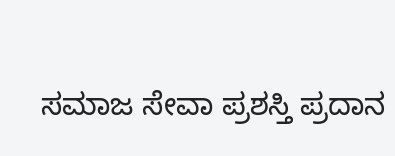ಸಮಾಜ ಸೇವಾ ಪ್ರಶಸ್ತಿ ಪ್ರದಾನ